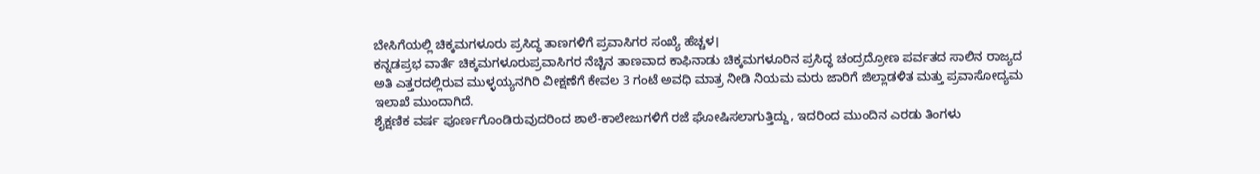ಬೇಸಿಗೆಯಲ್ಲಿ ಚಿಕ್ಕಮಗಳೂರು ಪ್ರಸಿದ್ಧ ತಾಣಗಳಿಗೆ ಪ್ರವಾಸಿಗರ ಸಂಖ್ಯೆ ಹೆಚ್ಚಳ।
ಕನ್ನಡಪ್ರಭ ವಾರ್ತೆ ಚಿಕ್ಕಮಗಳೂರುಪ್ರವಾಸಿಗರ ನೆಚ್ಚಿನ ತಾಣವಾದ ಕಾಫಿನಾಡು ಚಿಕ್ಕಮಗಳೂರಿನ ಪ್ರಸಿದ್ಧ ಚಂದ್ರದ್ರೋಣ ಪರ್ವತದ ಸಾಲಿನ ರಾಜ್ಯದ ಅತಿ ಎತ್ತರದಲ್ಲಿರುವ ಮುಳ್ಳಯ್ಯನಗಿರಿ ವೀಕ್ಷಣೆಗೆ ಕೇವಲ 3 ಗಂಟೆ ಅವಧಿ ಮಾತ್ರ ನೀಡಿ ನಿಯಮ ಮರು ಜಾರಿಗೆ ಜಿಲ್ಲಾಡಳಿತ ಮತ್ತು ಪ್ರವಾಸೋದ್ಯಮ ಇಲಾಖೆ ಮುಂದಾಗಿದೆ.
ಶೈಕ್ಷಣಿಕ ವರ್ಷ ಪೂರ್ಣಗೊಂಡಿರುವುದರಿಂದ ಶಾಲೆ-ಕಾಲೇಜುಗಳಿಗೆ ರಜೆ ಘೋಷಿಸಲಾಗುತ್ತಿದ್ದು, ಇದರಿಂದ ಮುಂದಿನ ಎರಡು ತಿಂಗಳು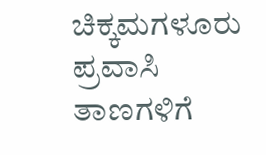ಚಿಕ್ಕಮಗಳೂರು ಪ್ರವಾಸಿ ತಾಣಗಳಿಗೆ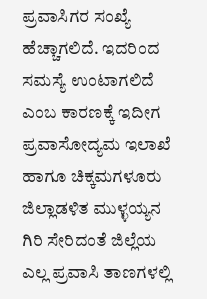ಪ್ರವಾಸಿಗರ ಸಂಖ್ಯೆ ಹೆಚ್ಚಾಗಲಿದೆ. ಇದರಿಂದ ಸಮಸ್ಯೆ ಉಂಟಾಗಲಿದೆ ಎಂಬ ಕಾರಣಕ್ಕೆ ಇದೀಗ ಪ್ರವಾಸೋದ್ಯಮ ಇಲಾಖೆ ಹಾಗೂ ಚಿಕ್ಕಮಗಳೂರು ಜಿಲ್ಲಾಡಳಿತ ಮುಳ್ಳಯ್ಯನ ಗಿರಿ ಸೇರಿದಂತೆ ಜಿಲ್ಲೆಯ ಎಲ್ಲ ಪ್ರವಾಸಿ ತಾಣಗಳಲ್ಲಿ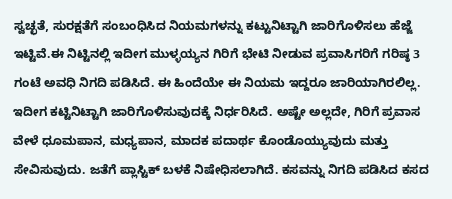ಸ್ವಚ್ಛತೆ, ಸುರಕ್ಷತೆಗೆ ಸಂಬಂಧಿಸಿದ ನಿಯಮಗಳನ್ನು ಕಟ್ಟುನಿಟ್ಟಾಗಿ ಜಾರಿಗೊಳಿಸಲು ಹೆಜ್ಜೆ ಇಟ್ಟಿವೆ.ಈ ನಿಟ್ಟಿನಲ್ಲಿ ಇದೀಗ ಮುಳ್ಳಯ್ಯನ ಗಿರಿಗೆ ಭೇಟಿ ನೀಡುವ ಪ್ರವಾಸಿಗರಿಗೆ ಗರಿಷ್ಠ 3 ಗಂಟೆ ಅವಧಿ ನಿಗದಿ ಪಡಿಸಿದೆ. ಈ ಹಿಂದೆಯೇ ಈ ನಿಯಮ ಇದ್ದರೂ ಜಾರಿಯಾಗಿರಲಿಲ್ಲ. ಇದೀಗ ಕಟ್ಟಿನಿಟ್ಟಾಗಿ ಜಾರಿಗೊಳಿಸುವುದಕ್ಕೆ ನಿರ್ಧರಿಸಿದೆ. ಅಷ್ಟೇ ಅಲ್ಲದೇ, ಗಿರಿಗೆ ಪ್ರವಾಸ ವೇಳೆ ಧೂಮಪಾನ, ಮಧ್ಯಪಾನ, ಮಾದಕ ಪದಾರ್ಥ ಕೊಂಡೊಯ್ಯುವುದು ಮತ್ತು ಸೇವಿಸುವುದು. ಜತೆಗೆ ಪ್ಲಾಸ್ಟಿಕ್ ಬಳಕೆ ನಿಷೇಧಿಸಲಾಗಿದೆ. ಕಸವನ್ನು ನಿಗದಿ ಪಡಿಸಿದ ಕಸದ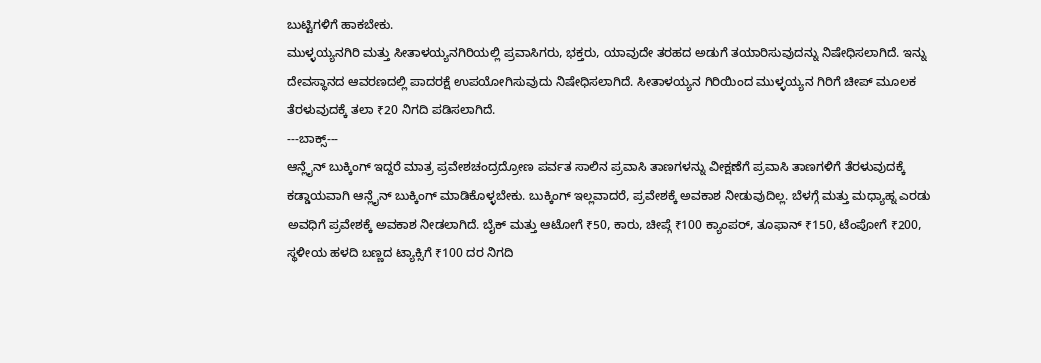ಬುಟ್ಟಿಗಳಿಗೆ ಹಾಕಬೇಕು.
ಮುಳ್ಳಯ್ಯನಗಿರಿ ಮತ್ತು ಸೀತಾಳಯ್ಯನಗಿರಿಯಲ್ಲಿ ಪ್ರವಾಸಿಗರು, ಭಕ್ತರು, ಯಾವುದೇ ತರಹದ ಅಡುಗೆ ತಯಾರಿಸುವುದನ್ನು ನಿಷೇಧಿಸಲಾಗಿದೆ. ಇನ್ನು ದೇವಸ್ಥಾನದ ಆವರಣದಲ್ಲಿ ಪಾದರಕ್ಷೆ ಉಪಯೋಗಿಸುವುದು ನಿಷೇಧಿಸಲಾಗಿದೆ. ಸೀತಾಳಯ್ಯನ ಗಿರಿಯಿಂದ ಮುಳ್ಳಯ್ಯನ ಗಿರಿಗೆ ಚೀಪ್ ಮೂಲಕ ತೆರಳುವುದಕ್ಕೆ ತಲಾ ₹20 ನಿಗದಿ ಪಡಿಸಲಾಗಿದೆ.
---ಬಾಕ್ಸ್---
ಆನ್ಲೈನ್ ಬುಕ್ಕಿಂಗ್ ಇದ್ದರೆ ಮಾತ್ರ ಪ್ರವೇಶಚಂದ್ರದ್ರೋಣ ಪರ್ವತ ಸಾಲಿನ ಪ್ರವಾಸಿ ತಾಣಗಳನ್ನು ವೀಕ್ಷಣೆಗೆ ಪ್ರವಾಸಿ ತಾಣಗಳಿಗೆ ತೆರಳುವುದಕ್ಕೆ ಕಡ್ಡಾಯವಾಗಿ ಆನ್ಲೈನ್ ಬುಕ್ಕಿಂಗ್ ಮಾಡಿಕೊಳ್ಳಬೇಕು. ಬುಕ್ಕಿಂಗ್ ಇಲ್ಲವಾದರೆ, ಪ್ರವೇಶಕ್ಕೆ ಅವಕಾಶ ನೀಡುವುದಿಲ್ಲ. ಬೆಳಗ್ಗೆ ಮತ್ತು ಮಧ್ಯಾಹ್ನ ಎರಡು ಅವಧಿಗೆ ಪ್ರವೇಶಕ್ಕೆ ಅವಕಾಶ ನೀಡಲಾಗಿದೆ. ಬೈಕ್ ಮತ್ತು ಆಟೋಗೆ ₹50, ಕಾರು, ಚೀಪ್ಗೆ ₹100 ಕ್ಯಾಂಪರ್, ತೂಫಾನ್ ₹150, ಟೆಂಪೋಗೆ ₹200, ಸ್ಥಳೀಯ ಹಳದಿ ಬಣ್ಣದ ಟ್ಯಾಕ್ಸಿಗೆ ₹100 ದರ ನಿಗದಿ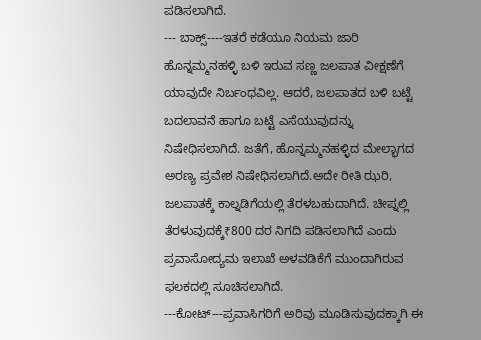ಪಡಿಸಲಾಗಿದೆ.
--- ಬಾಕ್ಸ್----ಇತರೆ ಕಡೆಯೂ ನಿಯಮ ಜಾರಿ
ಹೊನ್ನಮ್ಮನಹಳ್ಳಿ ಬಳಿ ಇರುವ ಸಣ್ಣ ಜಲಪಾತ ವೀಕ್ಷಣೆಗೆ ಯಾವುದೇ ನಿರ್ಬಂಧವಿಲ್ಲ. ಆದರೆ, ಜಲಪಾತದ ಬಳಿ ಬಟ್ಟೆ ಬದಲಾವನೆ ಹಾಗೂ ಬಟ್ಟೆ ಎಸೆಯುವುದನ್ನು ನಿಷೇಧಿಸಲಾಗಿದೆ. ಜತೆಗೆ, ಹೊನ್ನಮ್ಮನಹಳ್ಳಿದ ಮೇಲ್ಭಾಗದ ಅರಣ್ಯ ಪ್ರವೇಶ ನಿಷೇಧಿಸಲಾಗಿದೆ.ಅದೇ ರೀತಿ ಝರಿ, ಜಲಪಾತಕ್ಕೆ ಕಾಲ್ನಡಿಗೆಯಲ್ಲಿ ತೆರಳಬಹುದಾಗಿದೆ. ಚೀಪ್ನಲ್ಲಿ ತೆರಳುವುದಕ್ಕೆ₹800 ದರ ನಿಗದಿ ಪಡಿಸಲಾಗಿದೆ ಎಂದು ಪ್ರವಾಸೋದ್ಯಮ ಇಲಾಖೆ ಅಳವಡಿಕೆಗೆ ಮುಂದಾಗಿರುವ ಫಲಕದಲ್ಲಿ ಸೂಚಿಸಲಾಗಿದೆ.
---ಕೋಟ್---ಪ್ರವಾಸಿಗರಿಗೆ ಅರಿವು ಮೂಡಿಸುವುದಕ್ಕಾಗಿ ಈ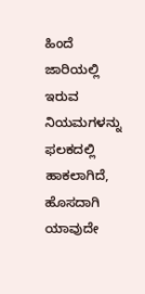ಹಿಂದೆ ಜಾರಿಯಲ್ಲಿ ಇರುವ ನಿಯಮಗಳನ್ನು ಫಲಕದಲ್ಲಿ ಹಾಕಲಾಗಿದೆ, ಹೊಸದಾಗಿ ಯಾವುದೇ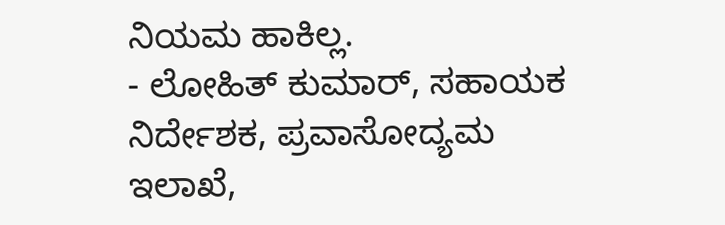ನಿಯಮ ಹಾಕಿಲ್ಲ.
- ಲೋಹಿತ್ ಕುಮಾರ್, ಸಹಾಯಕ ನಿರ್ದೇಶಕ, ಪ್ರವಾಸೋದ್ಯಮ ಇಲಾಖೆ,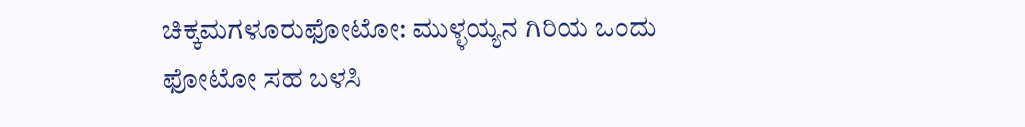ಚಿಕ್ಕಮಗಳೂರುಫೋಟೋ: ಮುಳ್ಳಯ್ಯನ ಗಿರಿಯ ಒಂದು ಫೋಟೋ ಸಹ ಬಳಸಿ